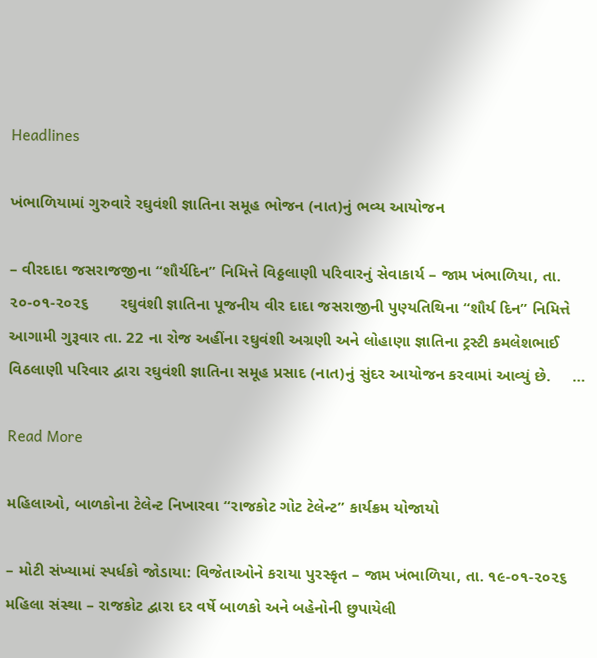Headlines

ખંભાળિયામાં ગુરુવારે રઘુવંશી જ્ઞાતિના સમૂહ ભોજન (નાત)નું ભવ્ય આયોજન

– વીરદાદા જસરાજજીના “શૌર્યદિન” નિમિત્તે વિઠ્ઠલાણી પરિવારનું સેવાકાર્ય – જામ ખંભાળિયા, તા. ૨૦-૦૧-૨૦૨૬       રઘુવંશી જ્ઞાતિના પૂજનીય વીર દાદા જસરાજીની પુણ્યતિથિના “શૌર્ય દિન” નિમિત્તે આગામી ગુરૂવાર તા. 22 ના રોજ અહીંના રઘુવંશી અગ્રણી અને લોહાણા જ્ઞાતિના ટ્રસ્ટી કમલેશભાઈ વિઠલાણી પરિવાર દ્વારા રઘુવંશી જ્ઞાતિના સમૂહ પ્રસાદ (નાત)નું સુંદર આયોજન કરવામાં આવ્યું છે.     …

Read More

મહિલાઓ, બાળકોના ટેલેન્ટ નિખારવા “રાજકોટ ગોટ ટેલેન્ટ” કાર્યક્રમ યોજાયો

– મોટી સંખ્યામાં સ્પર્ધકો જોડાયા: વિજેતાઓને કરાયા પુરસ્કૃત – જામ ખંભાળિયા, તા. ૧૯-૦૧-૨૦૨૬        મહિલા સંસ્થા – રાજકોટ દ્વારા દર વર્ષે બાળકો અને બહેનોની છુપાયેલી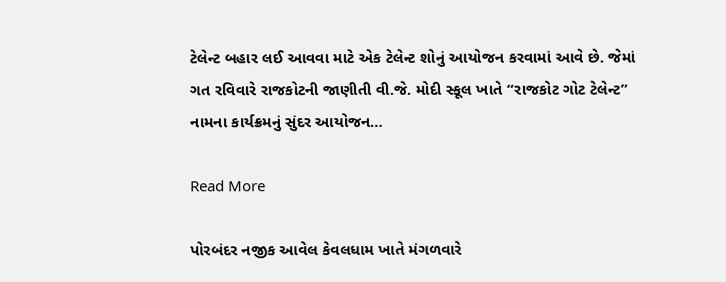ટેલેન્ટ બહાર લઈ આવવા માટે એક ટેલેન્ટ શોનું આયોજન કરવામાં આવે છે. જેમાં ગત રવિવારે રાજકોટની જાણીતી વી.જે. મોદી સ્કૂલ ખાતે “રાજકોટ ગોટ ટેલેન્ટ” નામના કાર્યક્રમનું સુંદર આયોજન…

Read More

પોરબંદર નજીક આવેલ કેવલધામ ખાતે મંગળવારે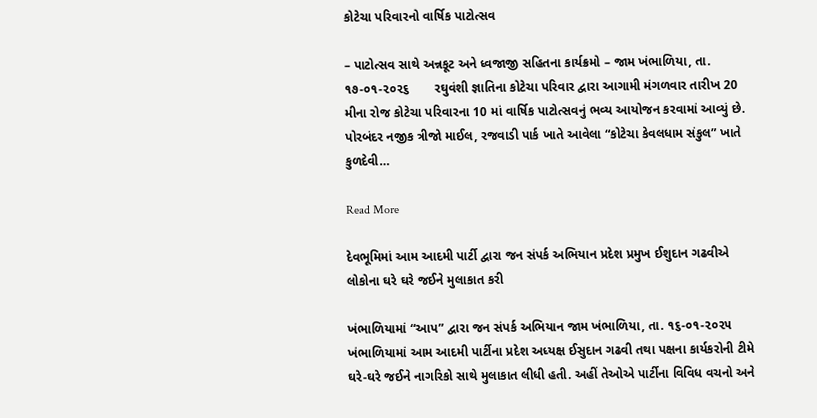કોટેચા પરિવારનો વાર્ષિક પાટોત્સવ

– પાટોત્સવ સાથે અન્નકૂટ અને ધ્વજાજી સહિતના કાર્યક્રમો – જામ ખંભાળિયા, તા. ૧૭-૦૧-૨૦૨૬       રઘુવંશી જ્ઞાતિના કોટેચા પરિવાર દ્વારા આગામી મંગળવાર તારીખ 20 મીના રોજ કોટેચા પરિવારના 10 માં વાર્ષિક પાટોત્સવનું ભવ્ય આયોજન કરવામાં આવ્યું છે.         પોરબંદર નજીક ત્રીજો માઈલ, રજવાડી પાર્ક ખાતે આવેલા “કોટેચા કેવલધામ સંકુલ” ખાતે કુળદેવી…

Read More

દેવભૂમિમાં આમ આદમી પાર્ટી દ્વારા જન સંપર્ક અભિયાન પ્રદેશ પ્રમુખ ઈશુદાન ગઢવીએ લોકોના ઘરે ઘરે જઈને મુલાકાત કરી

ખંભાળિયામાં “આપ” દ્વારા જન સંપર્ક અભિયાન જામ ખંભાળિયા, તા. ૧૬-૦૧-૨૦૨૫       ખંભાળિયામાં આમ આદમી પાર્ટીના પ્રદેશ અધ્યક્ષ ઈસુદાન ગઢવી તથા પક્ષના કાર્યકરોની ટીમે ઘરે-ઘરે જઈને નાગરિકો સાથે મુલાકાત લીધી હતી. અહીં તેઓએ પાર્ટીના વિવિધ વચનો અને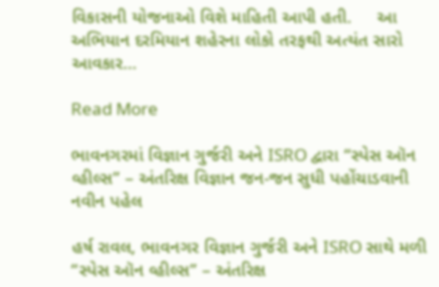વિકાસની યોજનાઓ વિશે માહિતી આપી હતી.     આ અભિયાન દરમિયાન શહેરના લોકો તરફથી અત્યંત સારો આવકાર…

Read More

ભાવનગરમાં વિજ્ઞાન ગુર્જરી અને ISRO દ્વારા “સ્પેસ ઑન વ્હીલ્સ” – અંતરિક્ષ વિજ્ઞાન જન-જન સુધી પહોંચાડવાની નવીન પહેલ

હર્ષ રાવલ, ભાવનગર વિજ્ઞાન ગુર્જરી અને ISRO સાથે મળી “સ્પેસ ઑન વ્હીલ્સ” – અંતરિક્ષ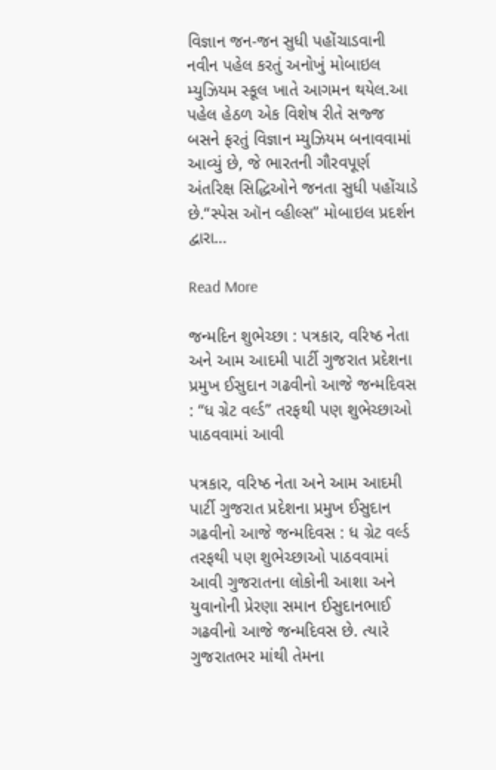વિજ્ઞાન જન-જન સુધી પહોંચાડવાની નવીન પહેલ કરતું અનોખું મોબાઇલ મ્યુઝિયમ સ્કૂલ ખાતે આગમન થયેલ.આ પહેલ હેઠળ એક વિશેષ રીતે સજ્જ બસને ફરતું વિજ્ઞાન મ્યુઝિયમ બનાવવામાં આવ્યું છે, જે ભારતની ગૌરવપૂર્ણ અંતરિક્ષ સિદ્ધિઓને જનતા સુધી પહોંચાડે છે.“સ્પેસ ઑન વ્હીલ્સ” મોબાઇલ પ્રદર્શન દ્વારા…

Read More

જન્મદિન શુભેચ્છા : પત્રકાર, વરિષ્ઠ નેતા અને આમ આદમી પાર્ટી ગુજરાત પ્રદેશના પ્રમુખ ઈસુદાન ગઢવીનો આજે જન્મદિવસ : “ધ ગ્રેટ વર્લ્ડ” તરફથી પણ શુભેચ્છાઓ પાઠવવામાં આવી

પત્રકાર, વરિષ્ઠ નેતા અને આમ આદમી પાર્ટી ગુજરાત પ્રદેશના પ્રમુખ ઈસુદાન ગઢવીનો આજે જન્મદિવસ : ધ ગ્રેટ વર્લ્ડ તરફથી પણ શુભેચ્છાઓ પાઠવવામાં આવી ગુજરાતના લોકોની આશા અને યુવાનોની પ્રેરણા સમાન ઈસુદાનભાઈ ગઢવીનો આજે જન્મદિવસ છે. ત્યારે ગુજરાતભર માંથી તેમના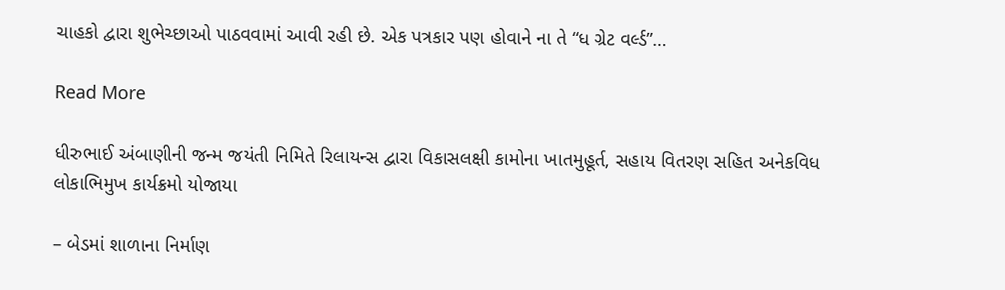ચાહકો દ્વારા શુભેચ્છાઓ પાઠવવામાં આવી રહી છે. એક પત્રકાર પણ હોવાને ના તે “ધ ગ્રેટ વર્લ્ડ”…

Read More

ધીરુભાઈ અંબાણીની જન્મ જયંતી નિમિતે રિલાયન્સ દ્વારા વિકાસલક્ષી કામોના ખાતમુહૂર્ત, સહાય વિતરણ સહિત અનેકવિધ લોકાભિમુખ કાર્યક્રમો યોજાયા

– બેડમાં શાળાના નિર્માણ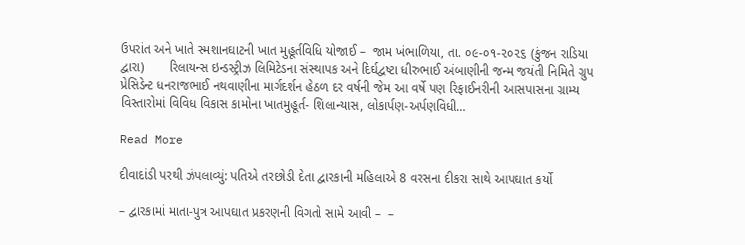ઉપરાંત અને ખાતે સ્મશાનઘાટની ખાત મુહૂર્તવિધિ યોજાઈ –  જામ ખંભાળિયા, તા. ૦૯-૦૧-૨૦૨૬ (કુંજન રાડિયા દ્વારા)       રિલાયન્સ ઇન્ડસ્ટ્રીઝ લિમિટેડના સંસ્થાપક અને દિર્ઘદ્વષ્ટા ધીરુભાઈ અંબાણીની જન્મ જયંતી નિમિતે ગ્રુપ પ્રેસિડેન્ટ ધનરાજભાઈ નથવાણીના માર્ગદર્શન હેઠળ દર વર્ષની જેમ આ વર્ષે પણ રિફાઈનરીની આસપાસના ગ્રામ્ય વિસ્તારોમાં વિવિધ વિકાસ કામોના ખાતમુહૂર્ત- શિલાન્યાસ, લોકાર્પણ-અર્પણવિધી…

Read More

દીવાદાંડી પરથી ઝંપલાવ્યું: પતિએ તરછોડી દેતા દ્વારકાની મહિલાએ 8 વરસના દીકરા સાથે આપઘાત કર્યો

– દ્વારકામાં માતા-પુત્ર આપઘાત પ્રકરણની વિગતો સામે આવી –  –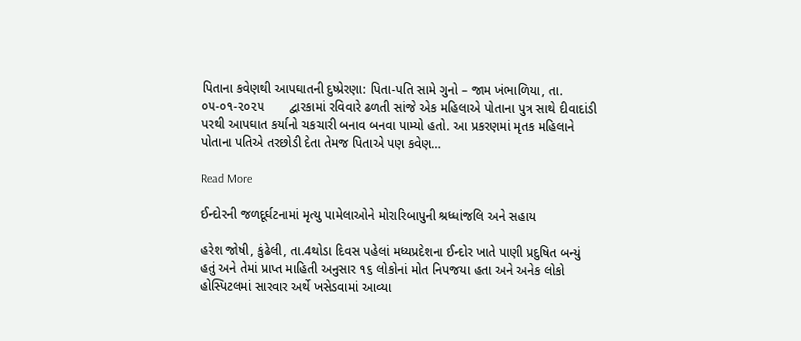પિતાના કવેણથી આપઘાતની દુષ્પ્રેરણા: પિતા-પતિ સામે ગુનો – જામ ખંભાળિયા, તા. ૦૫-૦૧-૨૦૨૫       દ્વારકામાં રવિવારે ઢળતી સાંજે એક મહિલાએ પોતાના પુત્ર સાથે દીવાદાંડી પરથી આપઘાત કર્યાનો ચકચારી બનાવ બનવા પામ્યો હતો. આ પ્રકરણમાં મૃતક મહિલાને પોતાના પતિએ તરછોડી દેતા તેમજ પિતાએ પણ કવેણ…

Read More

ઈન્દોરની જળદૂર્ઘટનામાં મૃત્યુ પામેલાઓને મોરારિબાપુની શ્રધ્ધાંજલિ અને સહાય

હરેશ જોષી, કુંઢેલી, તા.4થોડા દિવસ પહેલાં મધ્યપ્રદેશના ઈન્દોર ખાતે પાણી પ્રદુષિત બન્યું હતું અને તેમાં પ્રાપ્ત માહિતી અનુસાર ૧૬ લોકોનાં મોત નિપજયા હતા અને અનેક લોકો હોસ્પિટલમાં સારવાર અર્થે ખસેડવામાં આવ્યા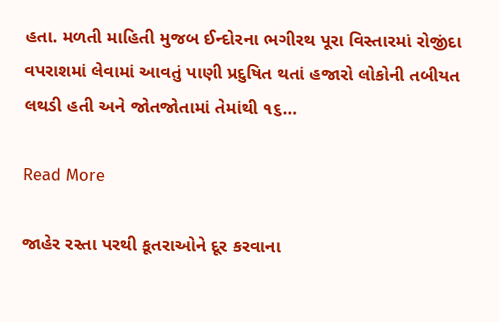હતા. મળતી માહિતી મુજબ ઈન્દોરના ભગીરથ પૂરા વિસ્તારમાં રોજીંદા વપરાશમાં લેવામાં આવતું પાણી પ્રદુષિત થતાં હજારો લોકોની તબીયત લથડી હતી અને જોતજોતામાં તેમાંથી ૧૬…

Read More

જાહેર રસ્તા પરથી કૂતરાઓને દૂર કરવાના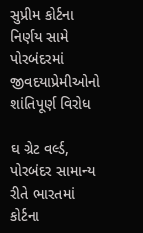સુપ્રીમ કોર્ટના નિર્ણય સામે પોરબંદરમાં જીવદયાપ્રેમીઓનો શાંતિપૂર્ણ વિરોધ

ઘ ગ્રેટ વર્લ્ડ, પોરબંદર સામાન્ય રીતે ભારતમાં કોર્ટના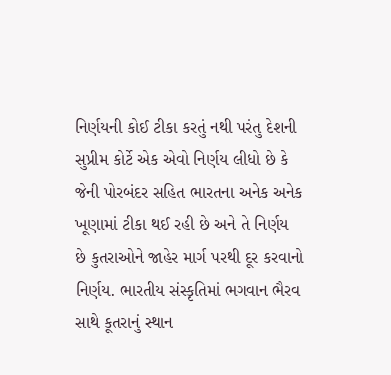નિર્ણયની કોઈ ટીકા કરતું નથી પરંતુ દેશની સુપ્રીમ કોર્ટે એક એવો નિર્ણય લીધો છે કે જેની પોરબંદર સહિત ભારતના અનેક અનેક ખૂણામાં ટીકા થઈ રહી છે અને તે નિર્ણય છે કુતરાઓને જાહેર માર્ગ પરથી દૂર કરવાનો નિર્ણય. ભારતીય સંસ્કૃતિમાં ભગવાન ભૈરવ સાથે કૂતરાનું સ્થાન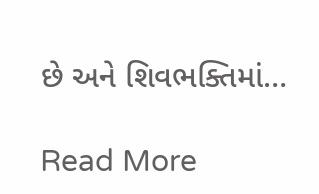છે અને શિવભક્તિમાં…

Read More